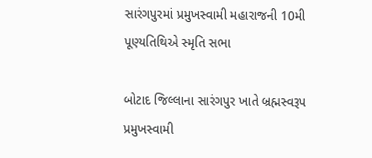સારંગપુરમાં પ્રમુખસ્વામી મહારાજની 10મી પૂણ્યતિથિએ સ્મૃતિ સભા

બોટાદ જિલ્લાના સારંગપુર ખાતે બ્રહ્મસ્વરૂપ પ્રમુખસ્વામી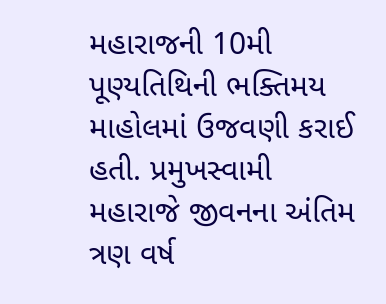મહારાજની 10મી પૂણ્યતિથિની ભક્તિમય માહોલમાં ઉજવણી કરાઈ હતી. પ્રમુખસ્વામી મહારાજે જીવનના અંતિમ ત્રણ વર્ષ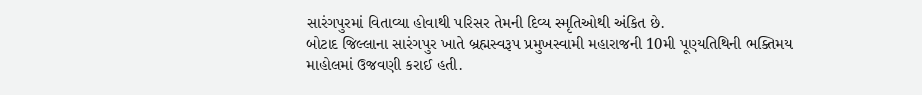સારંગપુરમાં વિતાવ્યા હોવાથી પરિસર તેમની દિવ્ય સ્મૃતિઓથી અંકિત છે.
બોટાદ જિલ્લાના સારંગપુર ખાતે બ્રહ્મસ્વરૂપ પ્રમુખસ્વામી મહારાજની 10મી પૂણ્યતિથિની ભક્તિમય માહોલમાં ઉજવણી કરાઈ હતી.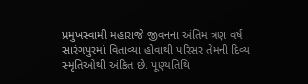પ્રમુખસ્વામી મહારાજે જીવનના અંતિમ ત્રણ વર્ષ સારંગપુરમાં વિતાવ્યા હોવાથી પરિસર તેમની દિવ્ય સ્મૃતિઓથી અંકિત છે. પૂણ્યતિથિ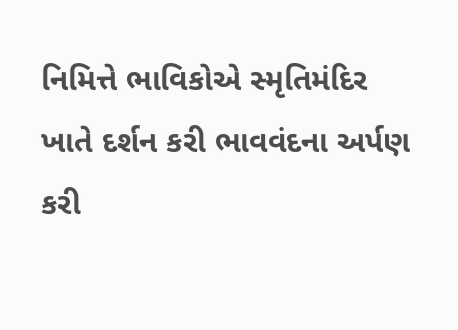નિમિત્તે ભાવિકોએ સ્મૃતિમંદિર ખાતે દર્શન કરી ભાવવંદના અર્પણ કરી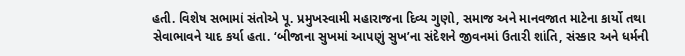હતી. વિશેષ સભામાં સંતોએ પૂ. પ્રમુખસ્વામી મહારાજના દિવ્ય ગુણો, સમાજ અને માનવજાત માટેના કાર્યો તથા સેવાભાવને યાદ કર્યા હતા. ‘બીજાના સુખમાં આપણું સુખ’ના સંદેશને જીવનમાં ઉતારી શાંતિ, સંસ્કાર અને ધર્મની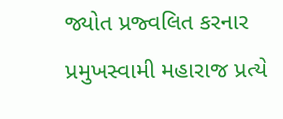જ્યોત પ્રજ્વલિત કરનાર પ્રમુખસ્વામી મહારાજ પ્રત્યે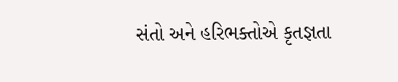સંતો અને હરિભક્તોએ કૃતજ્ઞતા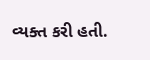વ્યક્ત કરી હતી.